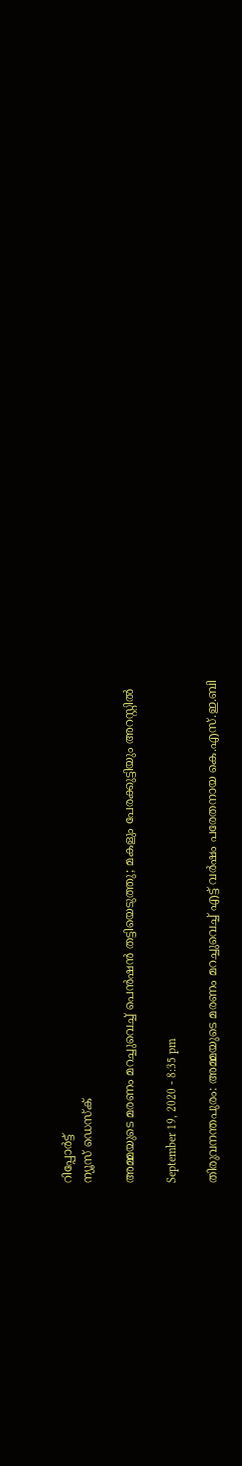റിപ്പോര്‍ട്ട്
ന്യൂസ് ഡെസ്ക്

അമ്മയുടെ മരണം മറച്ചുവെച്ച് പെന്‍ഷന്‍ തട്ടിയെടുത്തു; മകളും പേരക്കുട്ടിയും അറസ്റ്റില്‍

September 19, 2020 - 8:35 pm

തിരുവനന്തപുരം: അമ്മയുടെ മരണം മറച്ചുവെച്ച് എട്ട് വര്‍ഷം പരേതനായ കെ.എസ്.ഇ.ബി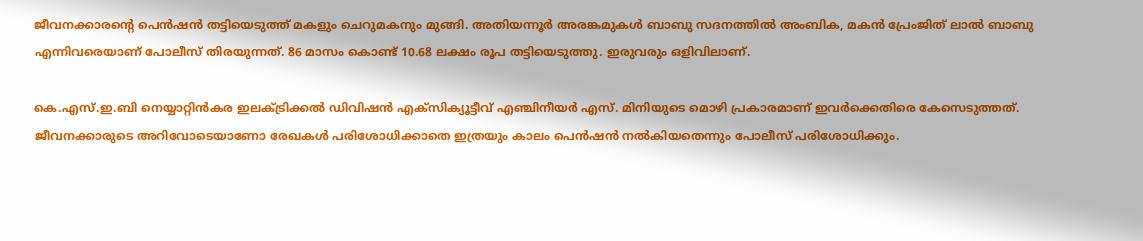ജീവനക്കാരന്റെ പെന്‍ഷന്‍ തട്ടിയെടുത്ത് മകളും ചെറുമകനും മുങ്ങി. അതിയന്നൂര്‍ അരങ്കമുകള്‍ ബാബു സദനത്തില്‍ അംബിക, മകന്‍ പ്രേംജിത് ലാല്‍ ബാബു എന്നിവരെയാണ് പോലീസ് തിരയുന്നത്. 86 മാസം കൊണ്ട് 10.68 ലക്ഷം രൂപ തട്ടിയെടുത്തു. ഇരുവരും ഒളിവിലാണ്.

കെ.എസ്.ഇ.ബി നെയ്യാറ്റിന്‍കര ഇലക്ട്രിക്കല്‍ ഡിവിഷന്‍ എക്സിക്യൂട്ടീവ് എഞ്ചിനീയര്‍ എസ്. മിനിയുടെ മൊഴി പ്രകാരമാണ് ഇവര്‍ക്കെതിരെ കേസെടുത്തത്. ജീവനക്കാരുടെ അറിവോടെയാണോ രേഖകള്‍ പരിശോധിക്കാതെ ഇത്രയും കാലം പെന്‍ഷന്‍ നല്‍കിയതെന്നും പോലീസ് പരിശോധിക്കും.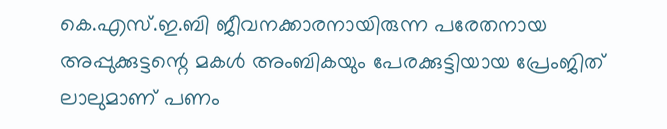കെ.എസ്.ഇ.ബി ജീവനക്കാരനായിരുന്ന പരേതനായ അപ്പുക്കുട്ടന്റെ മകള്‍ അംബികയും പേരക്കുട്ടിയായ പ്രേംജിത് ലാലുമാണ് പണം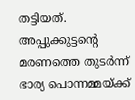തട്ടിയത്. അപ്പുക്കുട്ടന്റെ മരണത്തെ തുടര്‍ന്ന് ഭാര്യ പൊന്നമ്മയ്ക്ക്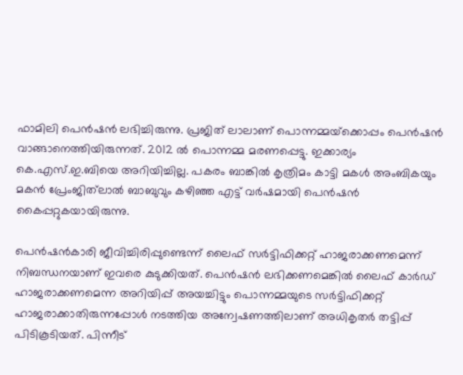ഫാമിലി പെന്‍ഷന്‍ ലഭിച്ചിരുന്നു. പ്രജിത് ലാലാണ് പൊന്നമ്മയ്‌ക്കൊപ്പം പെന്‍ഷന്‍ വാങ്ങാനെത്തിയിരുന്നത്. 2012 ല്‍ പൊന്നമ്മ മരണപ്പെട്ടു. ഇക്കാര്യം കെ.എസ്.ഇ.ബിയെ അറിയിച്ചില്ല. പകരം ബാങ്കില്‍ കൃത്രിമം കാട്ടി മകള്‍ അംബികയും മകന്‍ പ്രേംജിത്‌ലാല്‍ ബാബുവും കഴിഞ്ഞ എട്ട് വര്‍ഷമായി പെന്‍ഷന്‍ കൈപ്പറ്റുകയായിരുന്നു.

പെന്‍ഷന്‍കാരി ജീവിച്ചിരിപ്പുണ്ടെന്ന് ലൈഫ് സര്‍ട്ടിഫിക്കറ്റ് ഹാജരാക്കണമെന്ന് നിബന്ധനയാണ് ഇവരെ കുടുക്കിയത്. പെന്‍ഷന്‍ ലഭിക്കണമെങ്കില്‍ ലൈഫ് കാര്‍ഡ് ഹാജരാക്കണമെന്ന അറിയിപ്പ് അയച്ചിട്ടും പൊന്നമ്മയുടെ സര്‍ട്ടിഫിക്കറ്റ് ഹാജരാക്കാതിരുന്നപ്പോള്‍ നടത്തിയ അന്വേഷണത്തിലാണ് അധികൃതര്‍ തട്ടിപ്പ് പിടികൂടിയത്. പിന്നീട്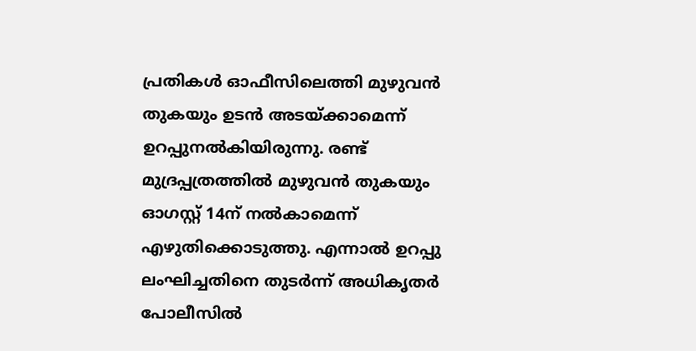പ്രതികള്‍ ഓഫീസിലെത്തി മുഴുവന്‍ തുകയും ഉടന്‍ അടയ്ക്കാമെന്ന് ഉറപ്പുനല്‍കിയിരുന്നു. രണ്ട് മുദ്രപ്പത്രത്തില്‍ മുഴുവന്‍ തുകയും ഓഗസ്റ്റ് 14ന് നല്‍കാമെന്ന് എഴുതിക്കൊടുത്തു. എന്നാല്‍ ഉറപ്പു ലംഘിച്ചതിനെ തുടര്‍ന്ന് അധികൃതര്‍ പോലീസില്‍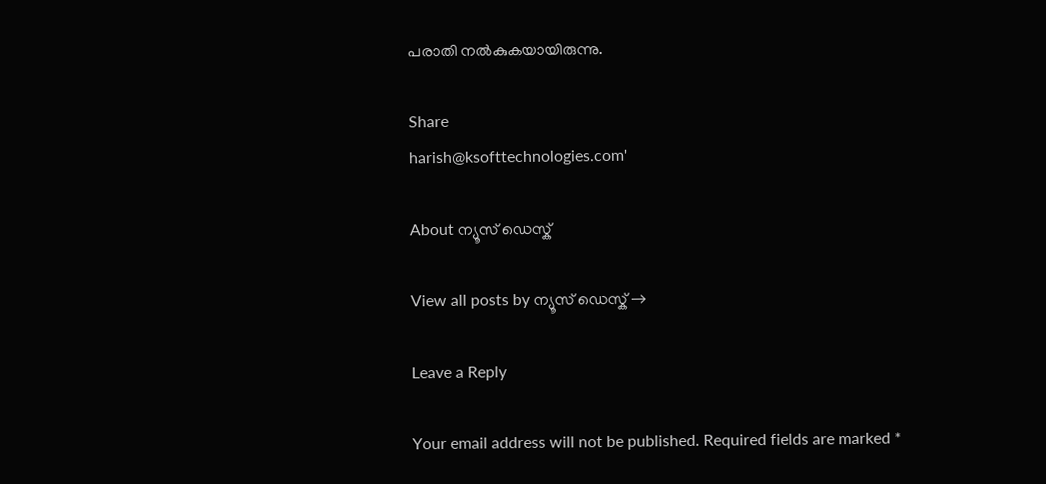പരാതി നല്‍കുകയായിരുന്നു.

Share
harish@ksofttechnologies.com'

About ന്യൂസ് ഡെസ്ക്

View all posts by ന്യൂസ് ഡെസ്ക് →

Leave a Reply

Your email address will not be published. Required fields are marked *